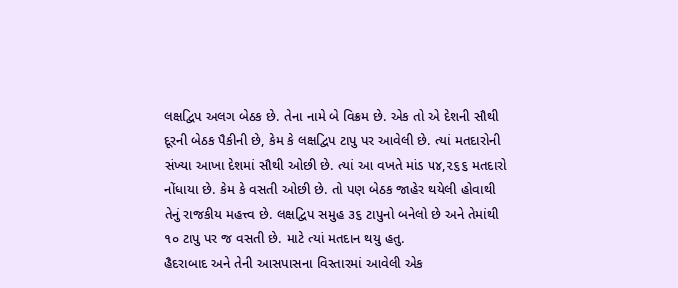લક્ષદ્વિપ અલગ બેઠક છે. તેના નામે બે વિક્રમ છે. એક તો એ દેશની સૌથી દૂરની બેઠક પૈકીની છે, કેમ કે લક્ષદ્વિપ ટાપુ પર આવેલી છે. ત્યાં મતદારોની સંખ્યા આખા દેશમાં સૌથી ઓછી છે. ત્યાં આ વખતે માંડ ૫૪,૨૬૬ મતદારો નોંધાયા છે. કેમ કે વસતી ઓછી છે. તો પણ બેઠક જાહેર થયેલી હોવાથી તેનું રાજકીય મહત્ત્વ છે. લક્ષદ્વિપ સમુહ ૩૬ ટાપુનો બનેલો છે અને તેમાંથી ૧૦ ટાપુ પર જ વસતી છે. માટે ત્યાં મતદાન થયુ હતુ.
હૈદરાબાદ અને તેની આસપાસના વિસ્તારમાં આવેલી એક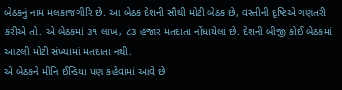બેઠકનું નામ મલકાજગીરિ છે. આ બેઠક દેશની સૌથી મોટી બેઠક છે, વસ્તીની દૃષ્ટિએ ગણતરી કરીએ તો. એ બેઠકમાં ૩૧ લાખ, ૮૩ હજાર મતદાતા નોંધાયેલા છે. દેશની બીજી કોઈ બેઠકમાં આટલી મોટી સંખ્યામાં મતદાતા નથી.
એ બેઠકને મીનિ ઈન્ડિયા પણ કહેવામાં આવે છે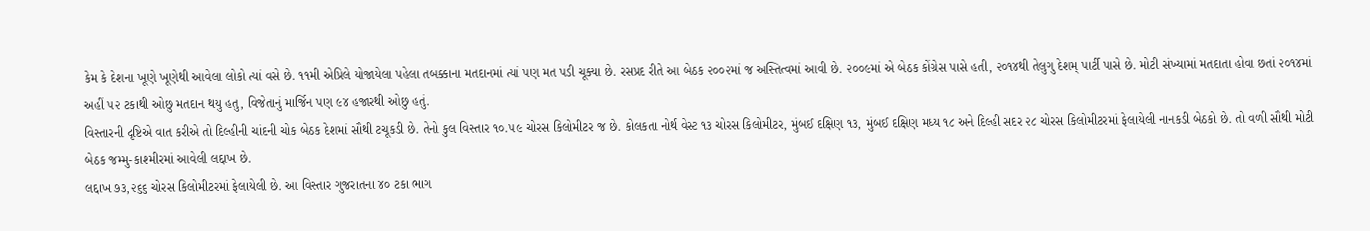કેમ કે દેશના ખૂણે ખૂણેથી આવેલા લોકો ત્યાં વસે છે. ૧૧મી એપ્રિલે યોજાયેલા પહેલા તબક્કાના મતદાનમાં ત્યાં પણ મત પડી ચૂક્યા છે. રસપ્રદ રીતે આ બેઠક ૨૦૦૨માં જ અસ્તિત્વમાં આવી છે. ૨૦૦૯માં એ બેઠક કોંગ્રેસ પાસે હતી, ૨૦૧૪થી તેલુગુ દેશમ્ પાર્ટી પાસે છે. મોટી સંખ્યામાં મતદાતા હોવા છતાં ૨૦૧૪માં અહીં ૫૨ ટકાથી ઓછુ મતદાન થયુ હતુ, વિજેતાનું માર્જિન પણ ૯૪ હજારથી ઓછુ હતું.
વિસ્તારની દૃષ્ટિએ વાત કરીએ તો દિલ્હીની ચાંદની ચોક બેઠક દેશમાં સૌથી ટચૂકડી છે. તેનો કુલ વિસ્તાર ૧૦.૫૯ ચોરસ કિલોમીટર જ છે. કોલકતા નોર્થ વેસ્ટ ૧૩ ચોરસ કિલોમીટર, મુંબઈ દક્ષિણ ૧૩, મુંબઈ દક્ષિણ મધ્ય ૧૮ અને દિલ્હી સદર ૨૮ ચોરસ કિલોમીટરમાં ફેલાયેલી નાનકડી બેઠકો છે. તો વળી સૌથી મોટી બેઠક જમ્મુ-કાશ્મીરમાં આવેલી લદ્દાખ છે.
લદ્દાખ ૭૩,૨૬૬ ચોરસ કિલોમીટરમાં ફેલાયેલી છે. આ વિસ્તાર ગુજરાતના ૪૦ ટકા ભાગ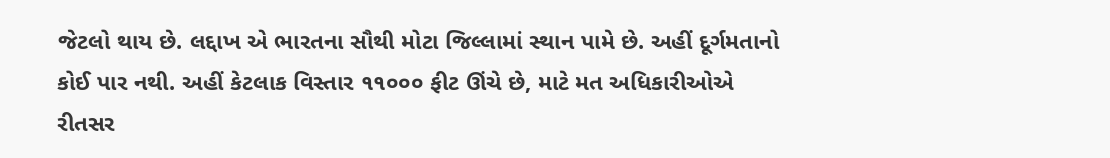જેટલો થાય છે. લદ્દાખ એ ભારતના સૌથી મોટા જિલ્લામાં સ્થાન પામે છે. અહીં દૂર્ગમતાનો કોઈ પાર નથી. અહીં કેટલાક વિસ્તાર ૧૧૦૦૦ ફીટ ઊંચે છે, માટે મત અધિકારીઓએ રીતસર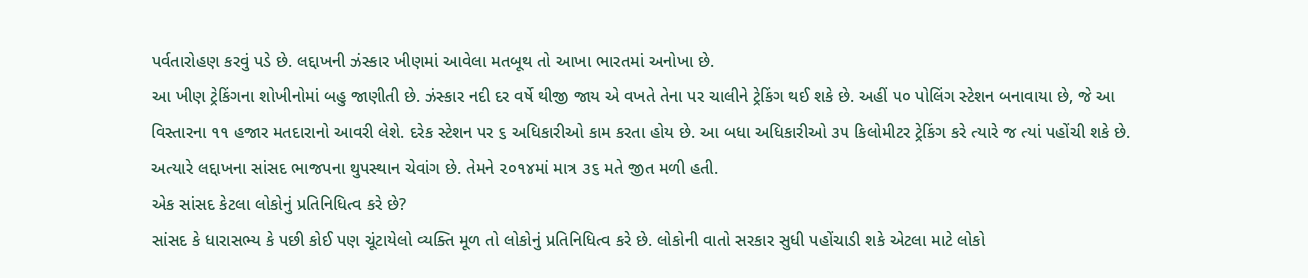પર્વતારોહણ કરવું પડે છે. લદ્દાખની ઝંસ્કાર ખીણમાં આવેલા મતબૂથ તો આખા ભારતમાં અનોખા છે.
આ ખીણ ટ્રેકિંગના શોખીનોમાં બહુ જાણીતી છે. ઝંસ્કાર નદી દર વર્ષે થીજી જાય એ વખતે તેના પર ચાલીને ટ્રેકિંગ થઈ શકે છે. અહીં ૫૦ પોલિંગ સ્ટેશન બનાવાયા છે, જે આ વિસ્તારના ૧૧ હજાર મતદારાનો આવરી લેશે. દરેક સ્ટેશન પર ૬ અધિકારીઓ કામ કરતા હોય છે. આ બધા અધિકારીઓ ૩૫ કિલોમીટર ટ્રેકિંગ કરે ત્યારે જ ત્યાં પહોંચી શકે છે. અત્યારે લદ્દાખના સાંસદ ભાજપના થુપસ્થાન ચેવાંગ છે. તેમને ૨૦૧૪માં માત્ર ૩૬ મતે જીત મળી હતી.
એક સાંસદ કેટલા લોકોનું પ્રતિનિધિત્વ કરે છે?
સાંસદ કે ધારાસભ્ય કે પછી કોઈ પણ ચૂંટાયેલો વ્યક્તિ મૂળ તો લોકોનું પ્રતિનિધિત્વ કરે છે. લોકોની વાતો સરકાર સુધી પહોંચાડી શકે એટલા માટે લોકો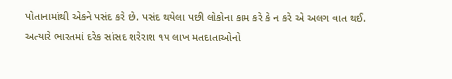પોતાનામાંથી એકને પસંદ કરે છે. પસંદ થયેલા પછી લોકોના કામ કરે કે ન કરે એ અલગ વાત થઈ.
અત્યારે ભારતમાં દરેક સાંસદ શરેરાશ ૧૫ લાખ મતદાતાઓનો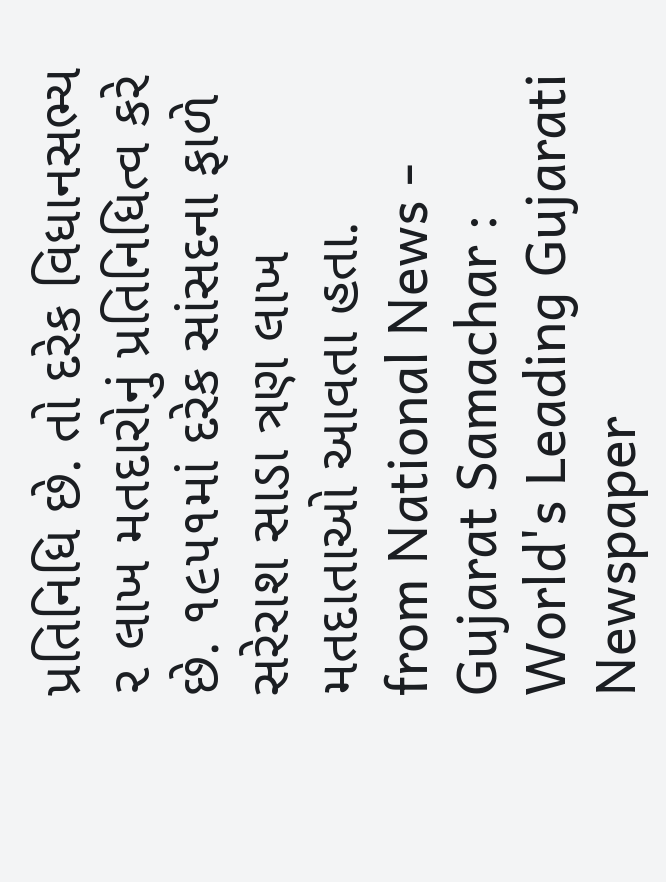પ્રતિનિધિ છે. તો દરેક વિધાનસભ્ય ૨ લાખ મતદારોનું પ્રતિનિધિત્વ કરે છે. ૧૯૫૧માં દરેક સાંસદના ફાળે સરેરાશ સાડા ત્રણ લાખ મતદાતાઓ આવતા હતા.
from National News - Gujarat Samachar : World's Leading Gujarati Newspaper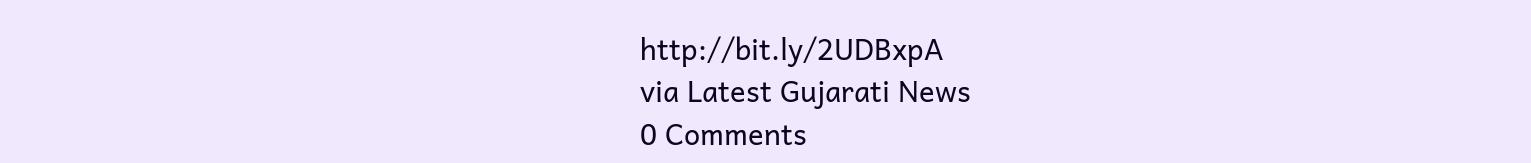http://bit.ly/2UDBxpA
via Latest Gujarati News
0 Comments